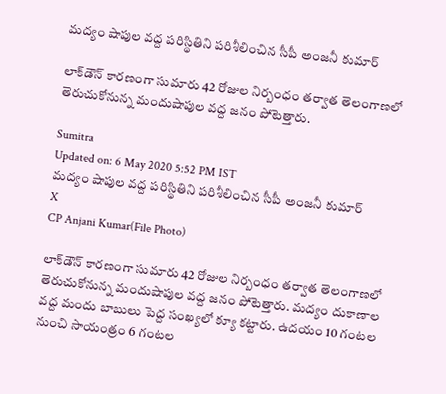మద్యం షాపుల వద్ద పరిస్థితిని పరిశీలించిన సీపీ అంజనీ కుమార్‌

లాక్‌డౌన్‌ కారణంగా సుమారు 42 రోజుల నిర్బంధం తర్వాత తెలంగాణలో తెరుచుకోనున్న మందుషాపుల వద్ద జనం పోటెత్తారు.

Sumitra
Updated on: 6 May 2020 5:52 PM IST
మద్యం షాపుల వద్ద పరిస్థితిని పరిశీలించిన సీపీ అంజనీ కుమార్‌
X
CP Anjani Kumar(File Photo)

లాక్‌డౌన్‌ కారణంగా సుమారు 42 రోజుల నిర్బంధం తర్వాత తెలంగాణలో తెరుచుకోనున్న మందుషాపుల వద్ద జనం పోటెత్తారు. మద్యం దుకాణాల వద్ద మందు బాబులు పెద్ద సంఖ్యలో క్యూ కట్టారు. ఉదయం 10 గంటల నుంచి సాయంత్రం 6 గంటల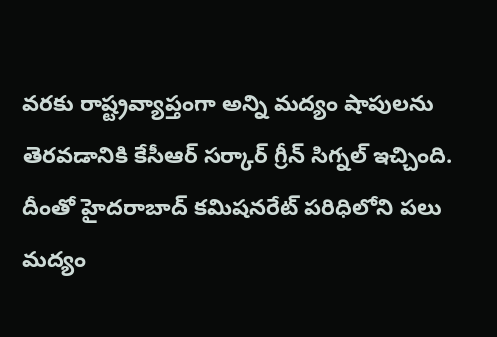వరకు రాష్ట్రవ్యాప్తంగా అన్ని మద్యం షాపులను తెరవడానికి కేసీఆర్ సర్కార్ గ్రీన్ సిగ్నల్ ఇచ్చింది. దీంతో హైదరాబాద్‌ కమిషనరేట్‌ పరిధిలోని పలు మద్యం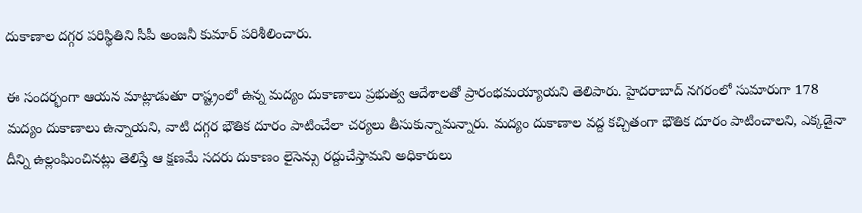దుకాణాల దగ్గర పరిస్థితిని సీపీ అంజనీ కుమార్‌ పరిశీలించారు.

ఈ సందర్భంగా ఆయన మాట్లాడుతూ రాష్ట్రంలో ఉన్న మద్యం దుకాణాలు ప్రభుత్వ ఆదేశాలతో ప్రారంభమయ్యాయని తెలిపారు. హైదరాబాద్ నగరంలో సుమారుగా 178 మద్యం దుకాణాలు ఉన్నాయని, వాటి దగ్గర భౌతిక దూరం పాటించేలా చర్యలు తీసుకున్నామన్నారు. మద్యం దుకాణాల వద్ద కచ్చితంగా భౌతిక దూరం పాటించాలని, ఎక్కడైనా దీన్ని ఉల్లంఘించినట్లు తెలిస్తే ఆ క్షణమే సదరు దుకాణం లైసెన్సు రద్దుచేస్తామని అధికారులు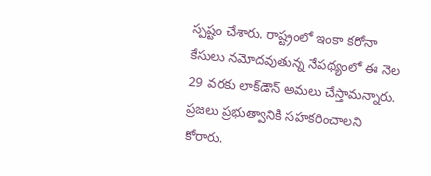స్పష్టం చేశారు. రాష్ట్రంలో ఇంకా కరోనా కేసులు నమోదవుతున్న నేపథ్యంలో ఈ నెల 29 వరకు లాక్‌డౌన్‌ అమలు చేస్తామన్నారు. ప్రజలు ప్రభుత్వానికి సహకరించాలని కోరారు.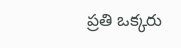ప్రతి ఒక్కరు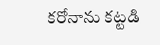కరోనాను కట్టడి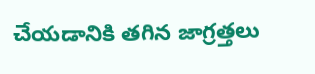చేయడానికి తగిన జాగ్రత్తలు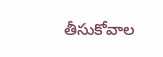తీసుకోవాల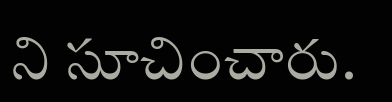ని సూచించారు.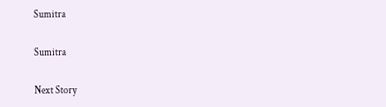Sumitra

Sumitra

Next Story